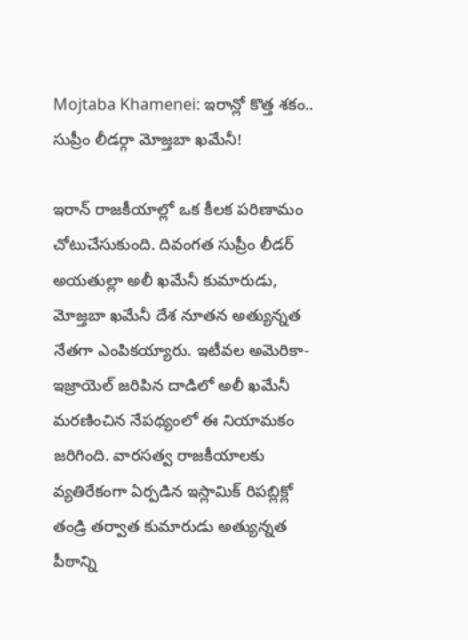Mojtaba Khamenei: ఇరాన్లో కొత్త శకం.. సుప్రీం లీడర్గా మోజ్తబా ఖమేనీ!

ఇరాన్ రాజకీయాల్లో ఒక కీలక పరిణామం చోటుచేసుకుంది. దివంగత సుప్రీం లీడర్ అయతుల్లా అలీ ఖమేనీ కుమారుడు, మోజ్తబా ఖమేనీ దేశ నూతన అత్యున్నత నేతగా ఎంపికయ్యారు. ఇటీవల అమెరికా-ఇజ్రాయెల్ జరిపిన దాడిలో అలీ ఖమేనీ మరణించిన నేపథ్యంలో ఈ నియామకం జరిగింది. వారసత్వ రాజకీయాలకు వ్యతిరేకంగా ఏర్పడిన ఇస్లామిక్ రిపబ్లిక్లో తండ్రి తర్వాత కుమారుడు అత్యున్నత పీఠాన్ని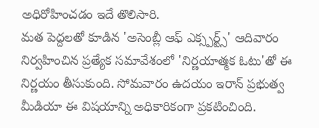అధిరోహించడం ఇదే తొలిసారి.
మత పెద్దలతో కూడిన 'అసెంబ్లీ ఆఫ్ ఎక్స్పర్ట్స్' ఆదివారం నిర్వహించిన ప్రత్యేక సమావేశంలో 'నిర్ణయాత్మక ఓటు'తో ఈ నిర్ణయం తీసుకుంది. సోమవారం ఉదయం ఇరాన్ ప్రభుత్వ మీడియా ఈ విషయాన్ని అధికారికంగా ప్రకటించింది.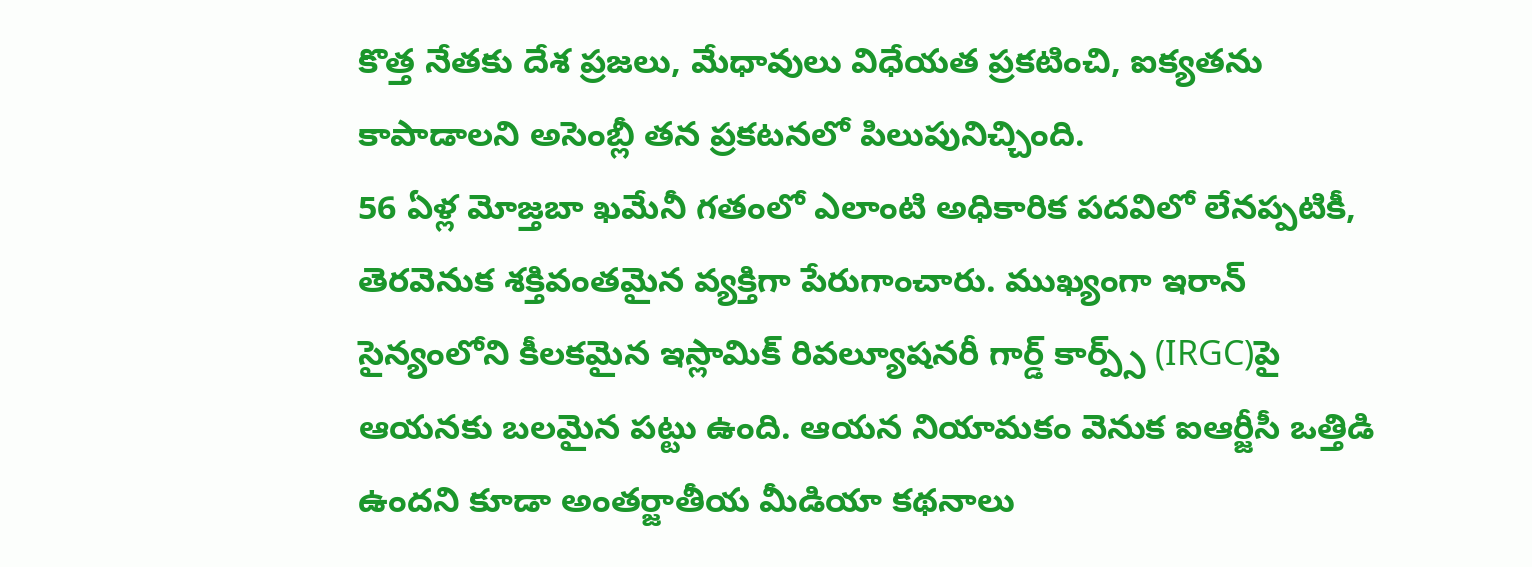కొత్త నేతకు దేశ ప్రజలు, మేధావులు విధేయత ప్రకటించి, ఐక్యతను కాపాడాలని అసెంబ్లీ తన ప్రకటనలో పిలుపునిచ్చింది.
56 ఏళ్ల మోజ్తబా ఖమేనీ గతంలో ఎలాంటి అధికారిక పదవిలో లేనప్పటికీ, తెరవెనుక శక్తివంతమైన వ్యక్తిగా పేరుగాంచారు. ముఖ్యంగా ఇరాన్ సైన్యంలోని కీలకమైన ఇస్లామిక్ రివల్యూషనరీ గార్డ్ కార్ప్స్ (IRGC)పై ఆయనకు బలమైన పట్టు ఉంది. ఆయన నియామకం వెనుక ఐఆర్జీసీ ఒత్తిడి ఉందని కూడా అంతర్జాతీయ మీడియా కథనాలు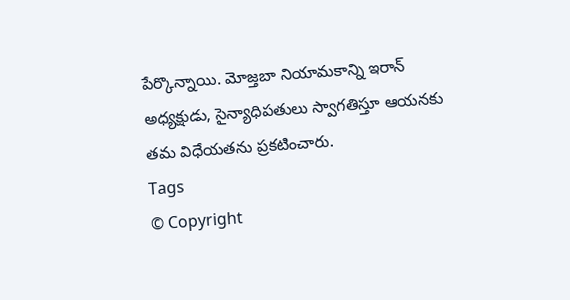పేర్కొన్నాయి. మోజ్తబా నియామకాన్ని ఇరాన్ అధ్యక్షుడు, సైన్యాధిపతులు స్వాగతిస్తూ ఆయనకు తమ విధేయతను ప్రకటించారు.
Tags
© Copyright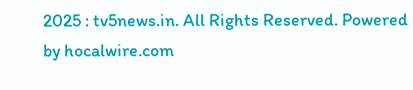2025 : tv5news.in. All Rights Reserved. Powered by hocalwire.com